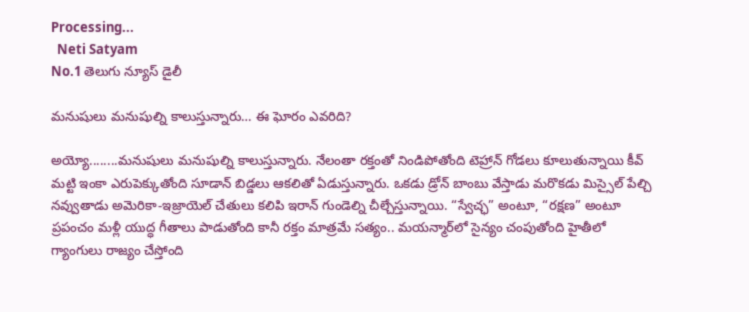Processing...
  Neti Satyam
No.1 తెలుగు న్యూస్ డైలీ

మనుషులు మనుషుల్ని కాలుస్తున్నారు… ఈ ఘోరం ఎవరిది?

అయ్యో........మనుషులు మనుషుల్ని కాలుస్తున్నారు. నేలంతా రక్తంతో నిండిపోతోంది టెహ్రాన్ గోడలు కూలుతున్నాయి కీవ్ మట్టి ఇంకా ఎరుపెక్కుతోంది సూడాన్ బిడ్డలు ఆకలితో ఏడుస్తున్నారు. ఒకడు డ్రోన్ బాంబు వేస్తాడు మరొకడు మిస్సైల్ పేల్చి నవ్వుతాడు అమెరికా-ఇజ్రాయెల్ చేతులు కలిపి ఇరాన్ గుండెల్ని చీల్చేస్తున్నాయి. “స్వేచ్ఛ” అంటూ, “రక్షణ” అంటూ ప్రపంచం మళ్లీ యుద్ధ గీతాలు పాడుతోంది కానీ రక్తం మాత్రమే సత్యం.. మయన్మార్‌లో సైన్యం చంపుతోంది హైతీలో గ్యాంగులు రాజ్యం చేస్తోంది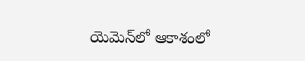యెమెన్‌లో ఆకాశంలో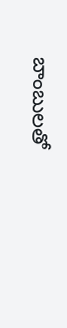బాంబులతో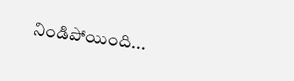నిండిపోయింది...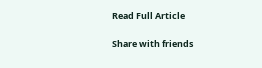Read Full Article

Share with friends